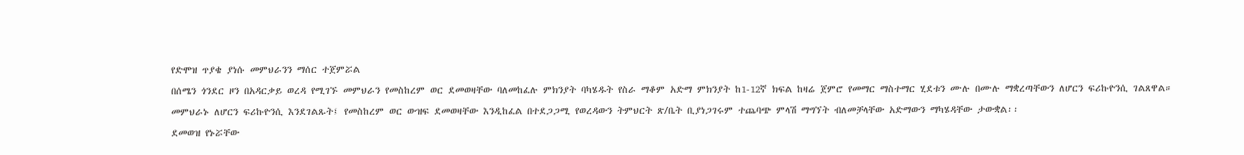የድሞዝ ጥያቄ ያነሱ መምህራንን ማሰር ተጀምሯል
በሰሜን ጎንደር ዞን በአዳርቃይ ወረዳ የሚገኙ መምህራን የመስከረም ወር ደመወዛቸው ባለመከፈሉ ምክንያት ባካሄዱት የስራ ማቆም አድማ ምክንያት ከ1-12ኛ ክፍል ከዛሬ ጀምሮ የመማር ማስተማር ሂደቱን ሙሉ በሙሉ ማቋረጣቸውን ለሆርን ፍሪኩዮንሲ ገልጸዋል።
መምህራኑ ለሆርን ፍሪኩዮንሲ እንደገልጹት፤ የመስከረም ወር ውዝፍ ደመወዛቸው እንዲከፈል በተደጋጋሚ የወረዳውን ትምህርት ጽ/ቤት ቢያነጋገሩም ተጨባጭ ምላሽ ማግኘት ብለመቻላቸው አድማውን ማካሄዳቸው ታውቋል፡፡
ደመወዝ የኑሯቸው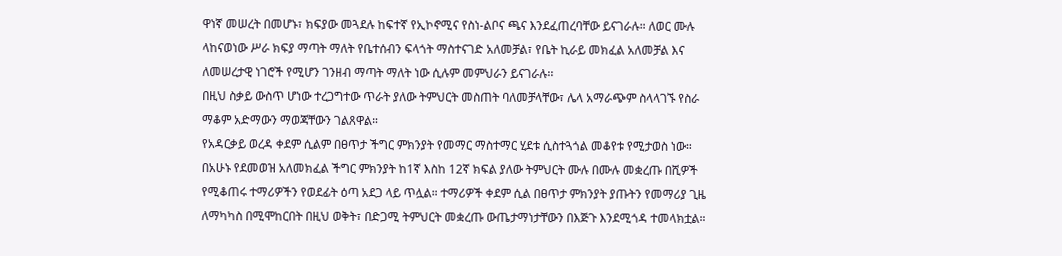ዋነኛ መሠረት በመሆኑ፣ ክፍያው መጓደሉ ከፍተኛ የኢኮኖሚና የስነ-ልቦና ጫና እንደፈጠረባቸው ይናገራሉ። ለወር ሙሉ ላከናወነው ሥራ ክፍያ ማጣት ማለት የቤተሰብን ፍላጎት ማስተናገድ አለመቻል፣ የቤት ኪራይ መክፈል አለመቻል እና ለመሠረታዊ ነገሮች የሚሆን ገንዘብ ማጣት ማለት ነው ሲሉም መምህራን ይናገራሉ፡፡
በዚህ ስቃይ ውስጥ ሆነው ተረጋግተው ጥራት ያለው ትምህርት መስጠት ባለመቻላቸው፣ ሌላ አማራጭም ስላላገኙ የስራ ማቆም አድማውን ማወጃቸውን ገልጸዋል።
የአዳርቃይ ወረዳ ቀደም ሲልም በፀጥታ ችግር ምክንያት የመማር ማስተማር ሂደቱ ሲስተጓጎል መቆየቱ የሚታወስ ነው። በአሁኑ የደመወዝ አለመክፈል ችግር ምክንያት ከ1ኛ እስከ 12ኛ ክፍል ያለው ትምህርት ሙሉ በሙሉ መቋረጡ በሺዎች የሚቆጠሩ ተማሪዎችን የወደፊት ዕጣ አደጋ ላይ ጥሏል። ተማሪዎች ቀደም ሲል በፀጥታ ምክንያት ያጡትን የመማሪያ ጊዜ ለማካካስ በሚሞከርበት በዚህ ወቅት፣ በድጋሚ ትምህርት መቋረጡ ውጤታማነታቸውን በእጅጉ እንደሚጎዳ ተመላክቷል።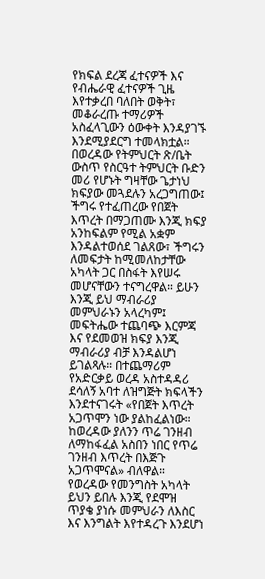የክፍል ደረጃ ፈተናዎች እና የብሔራዊ ፈተናዎች ጊዜ እየተቃረበ ባለበት ወቅት፣ መቆራረጡ ተማሪዎች አስፈላጊውን ዕውቀት እንዳያገኙ እንደሚያደርግ ተመላክቷል።
በወረዳው የትምህርት ጽ/ቤት ውስጥ የስርዓተ ትምህርት ቡድን መሪ የሆኑት ግዛቸው ጌታነህ ክፍያው መጓደሉን አረጋግጠው፤ ችግሩ የተፈጠረው የበጀት እጥረት በማጋጠሙ እንጂ ክፍያ አንከፍልም የሚል አቋም እንዳልተወሰደ ገልጸው፣ ችግሩን ለመፍታት ከሚመለከታቸው አካላት ጋር በስፋት እየሠሩ መሆናቸውን ተናግረዋል። ይሁን እንጂ ይህ ማብራሪያ መምህራኑን አላረካም፤ መፍትሔው ተጨባጭ እርምጃ እና የደመወዝ ክፍያ እንጂ ማብራሪያ ብቻ እንዳልሆነ ይገልጻሉ። በተጨማሪም የአድርቃይ ወረዳ አስተዳዳሪ ደሳለኝ አባተ ለዝግጅት ክፍላችን እንደተናገሩት «የበጀት እጥረት አጋጥሞን ነው ያልከፈልነው። ከወረዳው ያለንን ጥሬ ገንዘብ ለማከፋፈል አስበን ነበር የጥሬ ገንዘብ እጥረት በእጅጉ አጋጥሞናል» ብለዋል።
የወረዳው የመንግስት አካላት ይህን ይበሉ እንጂ የደሞዝ ጥያቄ ያነሱ መምህራን ለእስር እና እንግልት እየተዳረጉ እንደሆነ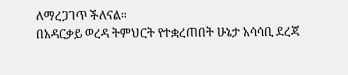ለማረጋገጥ ችለናል።
በአዳርቃይ ወረዳ ትምህርት የተቋረጠበት ሁኔታ አሳሳቢ ደረጃ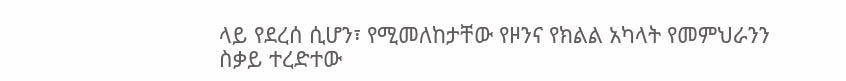ላይ የደረሰ ሲሆን፣ የሚመለከታቸው የዞንና የክልል አካላት የመምህራንን ስቃይ ተረድተው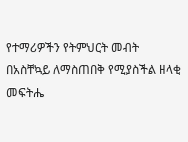የተማሪዎችን የትምህርት መብት በአስቸኳይ ለማስጠበቅ የሚያስችል ዘላቂ መፍትሔ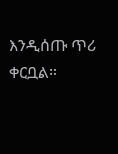እንዲሰጡ ጥሪ ቀርቧል።